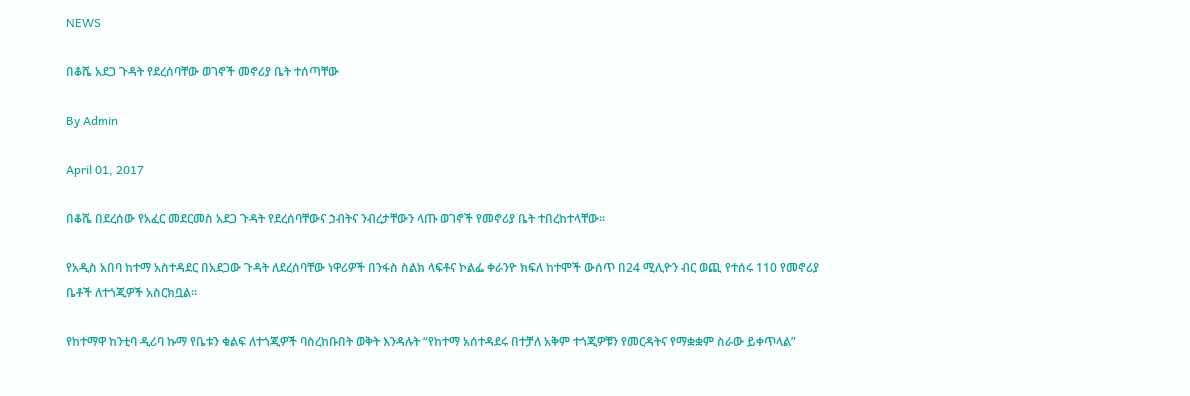NEWS

በቆሼ አደጋ ጉዳት የደረሰባቸው ወገኖች መኖሪያ ቤት ተሰጣቸው

By Admin

April 01, 2017

በቆሼ በደረሰው የአፈር መደርመስ አደጋ ጉዳት የደረሰባቸውና ኃብትና ንብረታቸውን ላጡ ወገኖች የመኖሪያ ቤት ተበረከተላቸው።

የአዲስ አበባ ከተማ አስተዳደር በአደጋው ጉዳት ለደረሰባቸው ነዋሪዎች በንፋስ ስልክ ላፍቶና ኮልፌ ቀራንዮ ክፍለ ከተሞች ውሰጥ በ24 ሚሊዮን ብር ወጪ የተሰሩ 110 የመኖሪያ ቤቶች ለተጎጂዎች አስርክቧል።

የከተማዋ ከንቲባ ዲሪባ ኩማ የቤቱን ቁልፍ ለተጎጂዎች ባስረከቡበት ወቅት እንዳሉት “የከተማ አሰተዳደሩ በተቻለ አቅም ተጎጂዎቹን የመርዳትና የማቋቋም ስራው ይቀጥላል”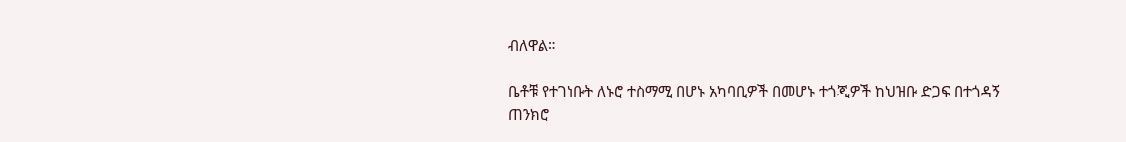ብለዋል።

ቤቶቹ የተገነቡት ለኑሮ ተስማሚ በሆኑ አካባቢዎች በመሆኑ ተጎጂዎች ከህዝቡ ድጋፍ በተጎዳኝ ጠንክሮ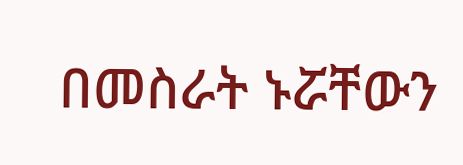በመስራት ኑሯቸውን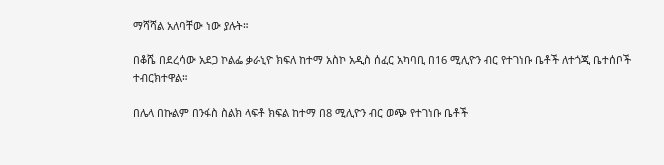ማሻሻል አለባቸው ነው ያሉት።

በቆሼ በደረሳው አደጋ ኮልፌ ቃራኒዮ ክፍለ ከተማ አስኮ አዲስ ሰፈር አካባቢ በ16 ሚሊዮን ብር የተገነቡ ቤቶች ለተጎጂ ቤተሰቦች ተብርክተዋል።

በሌላ በኩልም በንፋስ ስልክ ላፍቶ ክፍል ከተማ በ8 ሚሊዮን ብር ወጭ የተገነቡ ቤቶች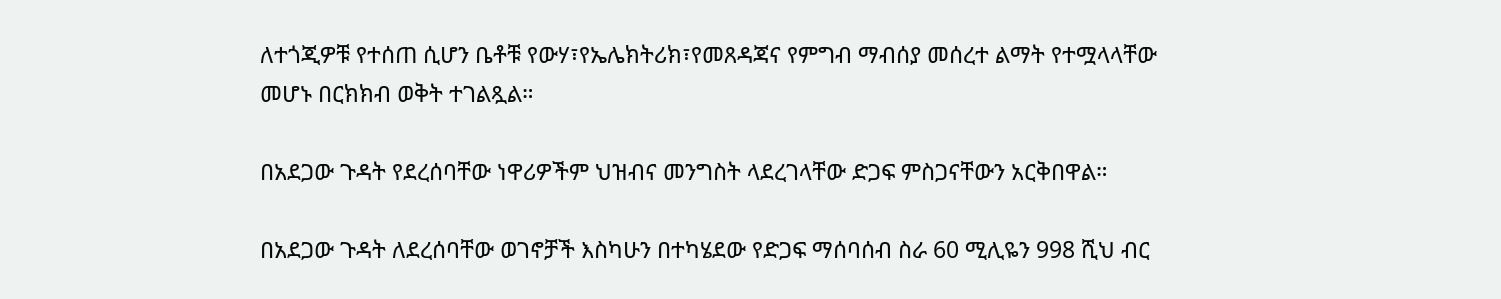ለተጎጂዎቹ የተሰጠ ሲሆን ቤቶቹ የውሃ፣የኤሌክትሪክ፣የመጸዳጃና የምግብ ማብሰያ መሰረተ ልማት የተሟላላቸው መሆኑ በርክክብ ወቅት ተገልጿል።

በአደጋው ጉዳት የደረሰባቸው ነዋሪዎችም ህዝብና መንግስት ላደረገላቸው ድጋፍ ምስጋናቸውን አርቅበዋል።

በአደጋው ጉዳት ለደረሰባቸው ወገኖቻች እስካሁን በተካሄደው የድጋፍ ማሰባሰብ ስራ 60 ሚሊዬን 998 ሺህ ብር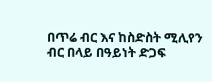በጥሬ ብር እና ከስድስት ሚሊየን ብር በላይ በዓይነት ድጋፍ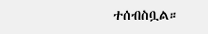ተሰብስቧል።